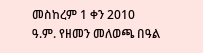መስከረም 1 ቀን 2010 ዓ.ም. የዘመን መለወጫ በዓል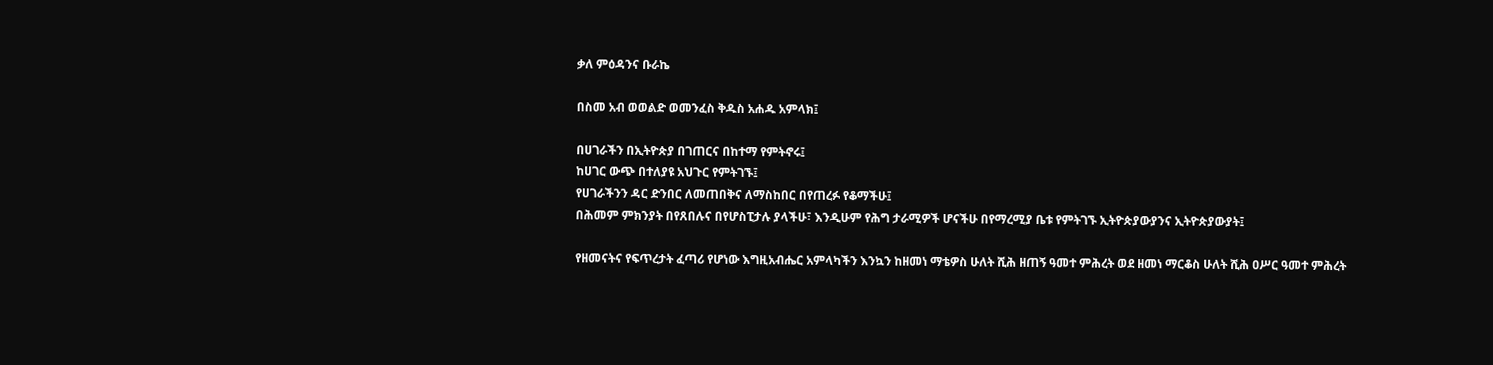ቃለ ምዕዳንና ቡራኬ

በስመ አብ ወወልድ ወመንፈስ ቅዱስ አሐዱ አምላክ፤

በሀገራችን በኢትዮጵያ በገጠርና በከተማ የምትኖሩ፤
ከሀገር ውጭ በተለያዩ አህጉር የምትገኙ፤
የሀገራችንን ዳር ድንበር ለመጠበቅና ለማስከበር በየጠረፉ የቆማችሁ፤
በሕመም ምክንያት በየጸበሉና በየሆስፒታሉ ያላችሁ፣ እንዲሁም የሕግ ታራሚዎች ሆናችሁ በየማረሚያ ቤቱ የምትገኙ ኢትዮጵያውያንና ኢትዮጵያውያት፤

የዘመናትና የፍጥረታት ፈጣሪ የሆነው እግዚአብሔር አምላካችን እንኳን ከዘመነ ማቴዎስ ሁለት ሺሕ ዘጠኝ ዓመተ ምሕረት ወደ ዘመነ ማርቆስ ሁለት ሺሕ ዐሥር ዓመተ ምሕረት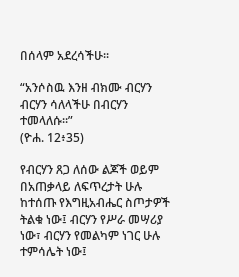በሰላም አደረሳችሁ፡፡

“አንሶስዉ እንዘ ብክሙ ብርሃን
ብርሃን ሳለላችሁ በብርሃን ተመላለሱ።”
(ዮሐ. 12፥35)

የብርሃን ጸጋ ለሰው ልጆች ወይም በአጠቃላይ ለፍጥረታት ሁሉ ከተሰጡ የእግዚአብሔር ስጦታዎች ትልቁ ነው፤ ብርሃን የሥራ መሣሪያ ነው፣ ብርሃን የመልካም ነገር ሁሉ ተምሳሌት ነው፤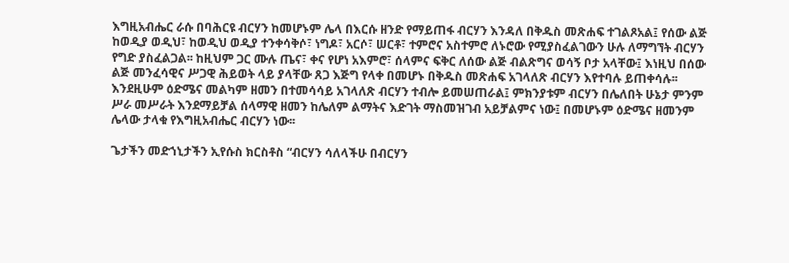እግዚአብሔር ራሱ በባሕርዩ ብርሃን ከመሆኑም ሌላ በእርሱ ዘንድ የማይጠፋ ብርሃን እንዳለ በቅዱስ መጽሐፍ ተገልጾአል፤ የሰው ልጅ ከወዲያ ወዲህ፣ ከወዲህ ወዲያ ተንቀሳቅሶ፣ ነግዶ፣ አርሶ፣ ሠርቶ፣ ተምሮና አስተምሮ ለኑሮው የሚያስፈልገውን ሁሉ ለማግኘት ብርሃን የግድ ያስፈልጋል፡፡ ከዚህም ጋር ሙሉ ጤና፣ ቀና የሆነ አእምሮ፣ ሰላምና ፍቅር ለሰው ልጅ ብልጽግና ወሳኝ ቦታ አላቸው፤ እነዚህ በሰው ልጅ መንፈሳዊና ሥጋዊ ሕይወት ላይ ያላቸው ጸጋ እጅግ የላቀ በመሆኑ በቅዱስ መጽሐፍ አገላለጽ ብርሃን እየተባሉ ይጠቀሳሉ፡፡ እንደዚሁም ዕድሜና መልካም ዘመን በተመሳሳይ አገላለጽ ብርሃን ተብሎ ይመሠጠራል፤ ምክንያቱም ብርሃን በሌለበት ሁኔታ ምንም ሥራ መሥራት እንደማይቻል ሰላማዊ ዘመን ከሌለም ልማትና እድገት ማስመዝገብ አይቻልምና ነው፤ በመሆኑም ዕድሜና ዘመንም ሌላው ታላቁ የእግዚአብሔር ብርሃን ነው፡፡

ጌታችን መድኀኒታችን ኢየሱስ ክርስቶስ “ብርሃን ሳለላችሁ በብርሃን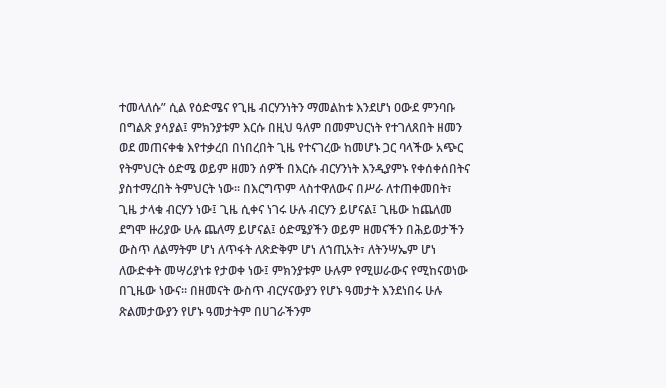ተመላለሱ” ሲል የዕድሜና የጊዜ ብርሃንነትን ማመልከቱ እንደሆነ ዐውደ ምንባቡ በግልጽ ያሳያል፤ ምክንያቱም እርሱ በዚህ ዓለም በመምህርነት የተገለጸበት ዘመን ወደ መጠናቀቁ እየተቃረበ በነበረበት ጊዜ የተናገረው ከመሆኑ ጋር ባላችው አጭር የትምህርት ዕድሜ ወይም ዘመን ሰዎች በእርሱ ብርሃንነት እንዲያምኑ የቀሰቀሰበትና ያስተማረበት ትምህርት ነው፡፡ በእርግጥም ላስተዋለውና በሥራ ለተጠቀመበት፣ ጊዜ ታላቁ ብርሃን ነው፤ ጊዜ ሲቀና ነገሩ ሁሉ ብርሃን ይሆናል፤ ጊዜው ከጨለመ ደግሞ ዙሪያው ሁሉ ጨለማ ይሆናል፤ ዕድሜያችን ወይም ዘመናችን በሕይወታችን ውስጥ ለልማትም ሆነ ለጥፋት ለጽድቅም ሆነ ለኀጢአት፣ ለትንሣኤም ሆነ ለውድቀት መሣሪያነቱ የታወቀ ነው፤ ምክንያቱም ሁሉም የሚሠራውና የሚከናወነው በጊዜው ነውና፡፡ በዘመናት ውስጥ ብርሃናውያን የሆኑ ዓመታት እንደነበሩ ሁሉ ጽልመታውያን የሆኑ ዓመታትም በሀገራችንም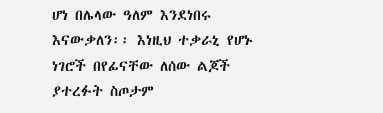ሆነ በሌላው ዓለም እንደነበሩ እናውቃለን፡፡ እነዚህ ተቃራኒ የሆኑ ነገሮች በየፊናቸው ለሰው ልጆች ያተረፉት ስጦታም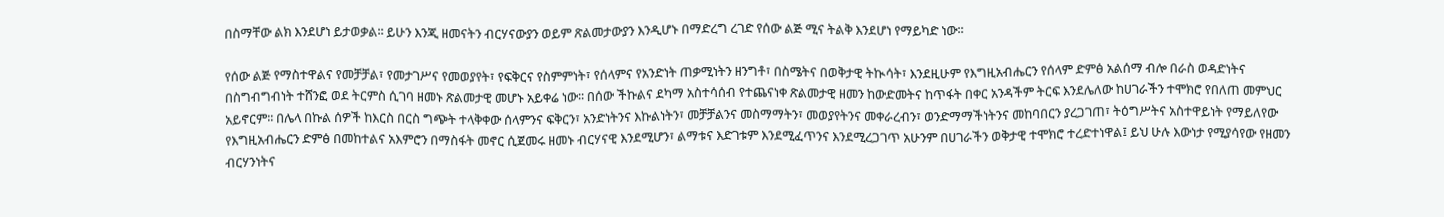በስማቸው ልክ እንደሆነ ይታወቃል፡፡ ይሁን እንጂ ዘመናትን ብርሃናውያን ወይም ጽልመታውያን እንዲሆኑ በማድረግ ረገድ የሰው ልጅ ሚና ትልቅ እንደሆነ የማይካድ ነው፡፡

የሰው ልጅ የማስተዋልና የመቻቻል፣ የመታገሥና የመወያየት፣ የፍቅርና የስምምነት፣ የሰላምና የአንድነት ጠቃሚነትን ዘንግቶ፣ በስሜትና በወቅታዊ ትኲሳት፣ እንደዚሁም የእግዚአብሔርን የሰላም ድምፅ አልሰማ ብሎ በራስ ወዳድነትና በስግብግብነት ተሸንፎ ወደ ትርምስ ሲገባ ዘመኑ ጽልመታዊ መሆኑ አይቀሬ ነው፡፡ በሰው ችኩልና ደካማ አስተሳሰብ የተጨናነቀ ጽልመታዊ ዘመን ከውድመትና ከጥፋት በቀር አንዳችም ትርፍ እንደሌለው ከሀገራችን ተሞክሮ የበለጠ መምህር አይኖርም፡፡ በሌላ በኩል ሰዎች ከእርስ በርስ ግጭት ተላቅቀው ሰላምንና ፍቅርን፣ አንድነትንና እኩልነትን፣ መቻቻልንና መስማማትን፣ መወያየትንና መቀራረብን፣ ወንድማማችነትንና መከባበርን ያረጋገጠ፣ ትዕግሥትና አስተዋይነት የማይለየው የእግዚአብሔርን ድምፅ በመከተልና አእምሮን በማስፋት መኖር ሲጀመሩ ዘመኑ ብርሃናዊ እንደሚሆን፣ ልማቱና እድገቱም እንደሚፈጥንና እንደሚረጋገጥ አሁንም በሀገራችን ወቅታዊ ተሞክሮ ተረድተነዋል፤ ይህ ሁሉ እውነታ የሚያሳየው የዘመን ብርሃንነትና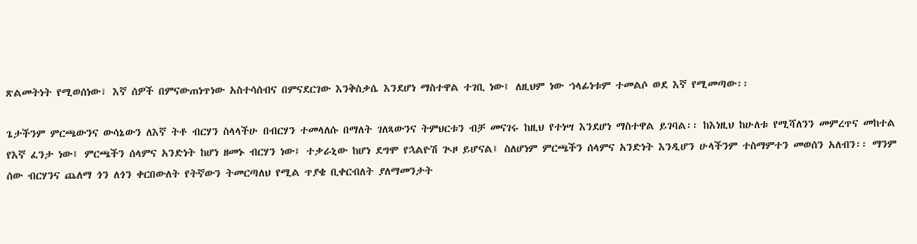ጽልመትነት የሚወሰነው፣ እኛ ሰዎች በምናውጠነጥነው አስተሳሰብና በምናደርገው እንቅስቃሴ እንደሆነ ማስተዋል ተገቢ ነው፤ ለዚህም ነው ኀላፊነቱም ተመልሶ ወደ እኛ የሚመጣው፡፡

ጌታችንም ምርጫውንና ውሳኔውን ለእኛ ትቶ ብርሃን ስላላችሁ በብርሃን ተመላለሱ በማለት ገለጻውንና ትምህርቱን ብቻ መናገሩ ከዚህ የተነሣ እንደሆነ ማስተዋል ይገባል፡፡ ከእነዚህ ከሁለቱ የሚሻለንን መምረጥና መከተል የእኛ ፈንታ ነው፤ ምርጫችን ሰላምና አንድነት ከሆነ ዘመኑ ብርሃን ነው፤ ተቃራኒው ከሆነ ደግሞ የኋልዮሽ ጒዞ ይሆናል፤ ስለሆነም ምርጫችን ሰላምና አንድነት እንዲሆን ሁላችንም ተስማምተን መወሰን አለብን፡፡ ማንም ሰው ብርሃንና ጨለማ ጎን ለጎን ቀርበውለት የትኛውን ትመርጣለህ የሚል ጥያቄ ቢቀርብለት ያለማመንታት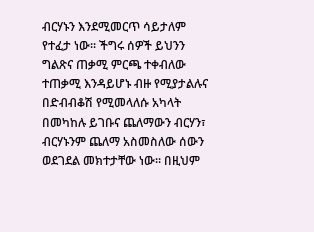ብርሃኑን እንደሚመርጥ ሳይታለም የተፈታ ነው፡፡ ችግሩ ሰዎች ይህንን ግልጽና ጠቃሚ ምርጫ ተቀብለው ተጠቃሚ እንዳይሆኑ ብዙ የሚያታልሉና በድብብቆሽ የሚመላለሱ አካላት በመካከሉ ይገቡና ጨለማውን ብርሃን፣ ብርሃኑንም ጨለማ አስመስለው ሰውን ወደገደል መክተታቸው ነው፡፡ በዚህም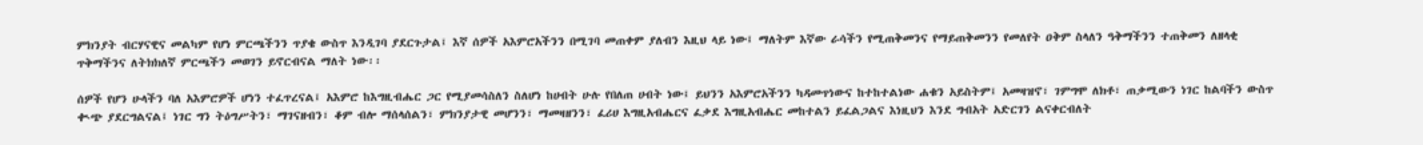ምክንያት ብርሃናዊና መልካም የሆነ ምርጫችንን ጥያቄ ውስጥ እንዲገባ ያደርጉታል፤ እኛ ሰዎች አእምሮአችንን በሚገባ መጠቀም ያለብን እዚህ ላይ ነው፤ ማለትም እኛው ራሳችን የሚጠቅመንና የማይጠቅመንን የመለየት ዐቅም ስላለን ዓቅማችንን ተጠቅመን ለዘላቂ ጥቅማችንና ለትክክለኛ ምርጫችን መወገን ይኖርብናል ማለት ነው፡፡

ሰዎች የሆን ሁላችን ባለ አእምሮዎች ሆነን ተፈጥረናል፤ አእምሮ ከእግዚብሔር ጋር የሚያመሳስለን ስለሆነ ከሀብት ሁሉ የበለጠ ሀብት ነው፤ ይህንን አእምሮአችንን ካዳመጥነውና ከተከተልነው ሐቁን አይስትም፤ አመዛዝኖ፣ ገምግሞ ለክቶ፣ ጠቃሚውን ነገር ከልባችን ውስጥ ቊጭ ያደርግልናል፤ ነገር ግን ትዕግሥትን፣ ማገናዘብን፣ ቆም ብሎ ማሰላሰልን፣ ምክንያታዊ መሆንን፣ ማመዛዘንን፣ ፈሪሀ እግዚአብሔርና ፈቃደ እግዚአብሔር መከተልን ይፈልጋልና እነዚህን እንደ ግብአት አድርገን ልናቀርብለት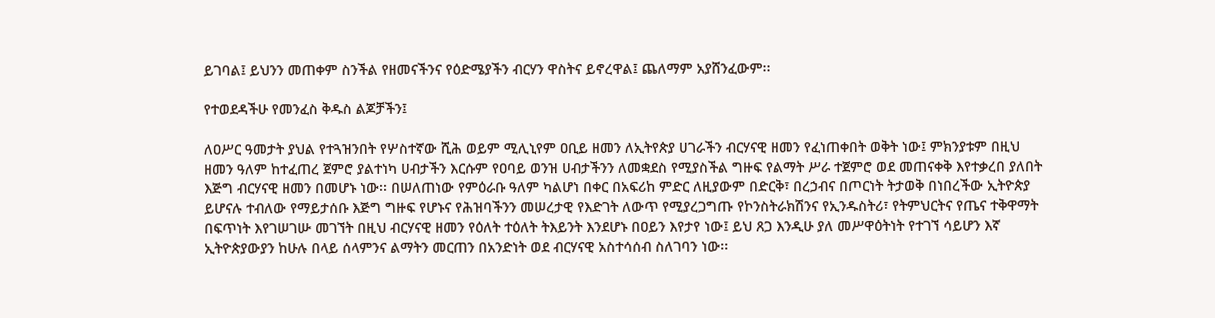ይገባል፤ ይህንን መጠቀም ስንችል የዘመናችንና የዕድሜያችን ብርሃን ዋስትና ይኖረዋል፤ ጨለማም አያሸንፈውም፡፡

የተወደዳችሁ የመንፈስ ቅዱስ ልጆቻችን፤

ለዐሥር ዓመታት ያህል የተጓዝንበት የሦስተኛው ሺሕ ወይም ሚሊኒየም ዐቢይ ዘመን ለኢትየጵያ ሀገራችን ብርሃናዊ ዘመን የፈነጠቀበት ወቅት ነው፤ ምክንያቱም በዚህ ዘመን ዓለም ከተፈጠረ ጀምሮ ያልተነካ ሀብታችን እርሱም የዐባይ ወንዝ ሀብታችንን ለመቋደስ የሚያስችል ግዙፍ የልማት ሥራ ተጀምሮ ወደ መጠናቀቅ እየተቃረበ ያለበት እጅግ ብርሃናዊ ዘመን በመሆኑ ነው፡፡ በሠለጠነው የምዕራቡ ዓለም ካልሆነ በቀር በአፍሪከ ምድር ለዚያውም በድርቅ፣ በረኃብና በጦርነት ትታወቅ በነበረችው ኢትዮጵያ ይሆናሉ ተብለው የማይታሰቡ እጅግ ግዙፍ የሆኑና የሕዝባችንን መሠረታዊ የእድገት ለውጥ የሚያረጋግጡ የኮንስትራክሽንና የኢንዱስትሪ፣ የትምህርትና የጤና ተቅዋማት በፍጥነት እየገሠገሡ መገኘት በዚህ ብርሃናዊ ዘመን የዕለት ተዕለት ትእይንት እንደሆኑ በዐይን እየታየ ነው፤ ይህ ጸጋ እንዲሁ ያለ መሥዋዕትነት የተገኘ ሳይሆን እኛ ኢትዮጵያውያን ከሁሉ በላይ ሰላምንና ልማትን መርጠን በአንድነት ወደ ብርሃናዊ አስተሳሰብ ስለገባን ነው፡፡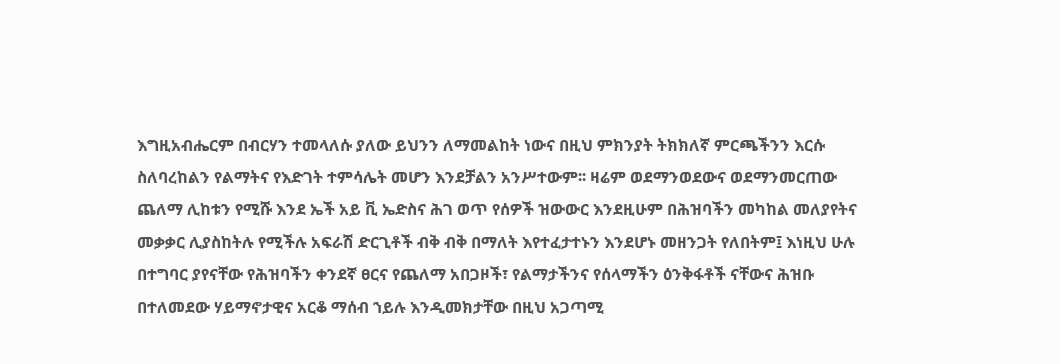እግዚአብሔርም በብርሃን ተመላለሱ ያለው ይህንን ለማመልከት ነውና በዚህ ምክንያት ትክክለኛ ምርጫችንን እርሱ ስለባረከልን የልማትና የእድገት ተምሳሌት መሆን እንደቻልን አንሥተውም፡፡ ዛሬም ወደማንወደውና ወደማንመርጠው ጨለማ ሊከቱን የሚሹ እንደ ኤች አይ ቪ ኤድስና ሕገ ወጥ የሰዎች ዝውውር እንደዚሁም በሕዝባችን መካከል መለያየትና መቃቃር ሊያስከትሉ የሚችሉ አፍራሽ ድርጊቶች ብቅ ብቅ በማለት እየተፈታተኑን እንደሆኑ መዘንጋት የለበትም፤ እነዚህ ሁሉ በተግባር ያየናቸው የሕዝባችን ቀንደኛ ፀርና የጨለማ አበጋዞች፣ የልማታችንና የሰላማችን ዕንቅፋቶች ናቸውና ሕዝቡ በተለመደው ሃይማኖታዊና አርቆ ማሰብ ኀይሉ እንዲመክታቸው በዚህ አጋጣሚ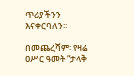ጥሪያችንን እናቀርባለን፡፡

በመጨረሻም፡ የዛሬ ዐሥር ዓመት “ታላቅ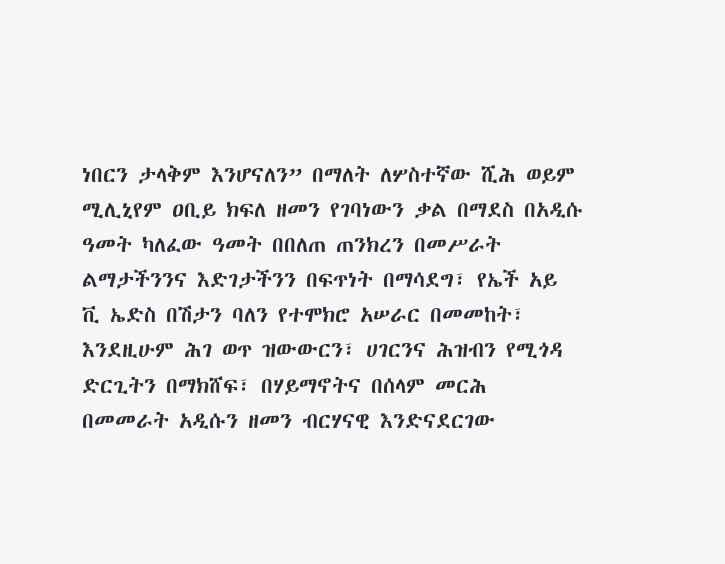ነበርን ታላቅም እንሆናለን” በማለት ለሦስተኛው ሺሕ ወይም ሚሊኒየም ዐቢይ ክፍለ ዘመን የገባነውን ቃል በማደስ በአዲሱ ዓመት ካለፈው ዓመት በበለጠ ጠንክረን በመሥራት ልማታችንንና እድገታችንን በፍጥነት በማሳደግ፣ የኤች አይ ቪ ኤድስ በሽታን ባለን የተሞክሮ አሠራር በመመከት፣ እንደዚሁም ሕገ ወጥ ዝውውርን፣ ሀገርንና ሕዝብን የሚጎዳ ድርጊትን በማክሸፍ፣ በሃይማኖትና በሰላም መርሕ በመመራት አዲሱን ዘመን ብርሃናዊ እንድናደርገው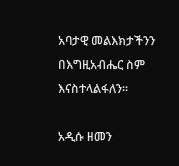አባታዊ መልእክታችንን በእግዚአብሔር ስም እናስተላልፋለን፡፡

አዲሱ ዘመን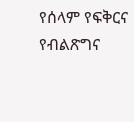የሰላም የፍቅርና የብልጽግና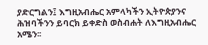ያድርግልን፤ እግዚአብሔር አምላካችን ኢትዮጵያንና ሕዝባችንን ይባርክ ይቀድስ ወስብሐት ለእግዚአብሔር አሜን፡፡